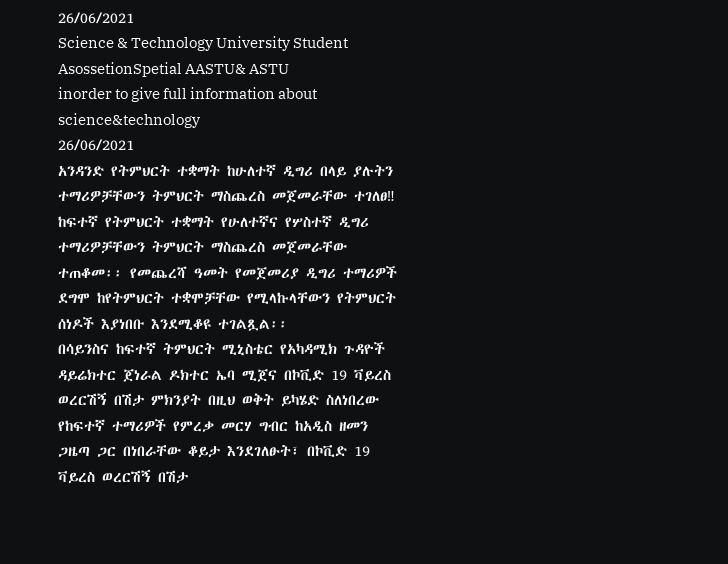26/06/2021
Science & Technology University Student AsossetionSpetial AASTU& ASTU
inorder to give full information about science&technology
26/06/2021
አንዳንድ የትምህርት ተቋማት ከሁለተኛ ዲግሪ በላይ ያሉትን ተማሪዎቻቸውን ትምህርት ማስጨረስ መጀመራቸው ተገለፀ‼
ከፍተኛ የትምህርት ተቋማት የሁለተኛና የሦስተኛ ዲግሪ ተማሪዎቻቸውን ትምህርት ማስጨረስ መጀመራቸው ተጠቆመ፡፡ የመጨረሻ ዓመት የመጀመሪያ ዲግሪ ተማሪዎች ደግሞ ከየትምህርት ተቋሞቻቸው የሚላኩላቸውን የትምህርት ሰነዶች እያነበቡ እንደሚቆዩ ተገልጿል፡፡
በሳይንስና ከፍተኛ ትምህርት ሚኒስቴር የአካዳሚክ ጉዳዮች ዳይሬክተር ጀነራል ዶክተር ኤባ ሚጀና በኮቪድ 19 ቫይረስ ወረርሽኝ በሽታ ምክንያት በዚህ ወቅት ይካሄድ ስለነበረው የከፍተኛ ተማሪዎች የምረቃ መርሃ ግብር ከአዲስ ዘመን ጋዜጣ ጋር በነበራቸው ቆይታ እንደገለፁት፣ በኮቪድ 19 ቫይረስ ወረርሽኝ በሽታ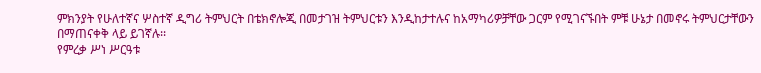ምክንያት የሁለተኛና ሦስተኛ ዲግሪ ትምህርት በቴክኖሎጂ በመታገዝ ትምህርቱን እንዲከታተሉና ከአማካሪዎቻቸው ጋርም የሚገናኙበት ምቹ ሁኔታ በመኖሩ ትምህርታቸውን በማጠናቀቅ ላይ ይገኛሉ፡፡
የምረቃ ሥነ ሥርዓቱ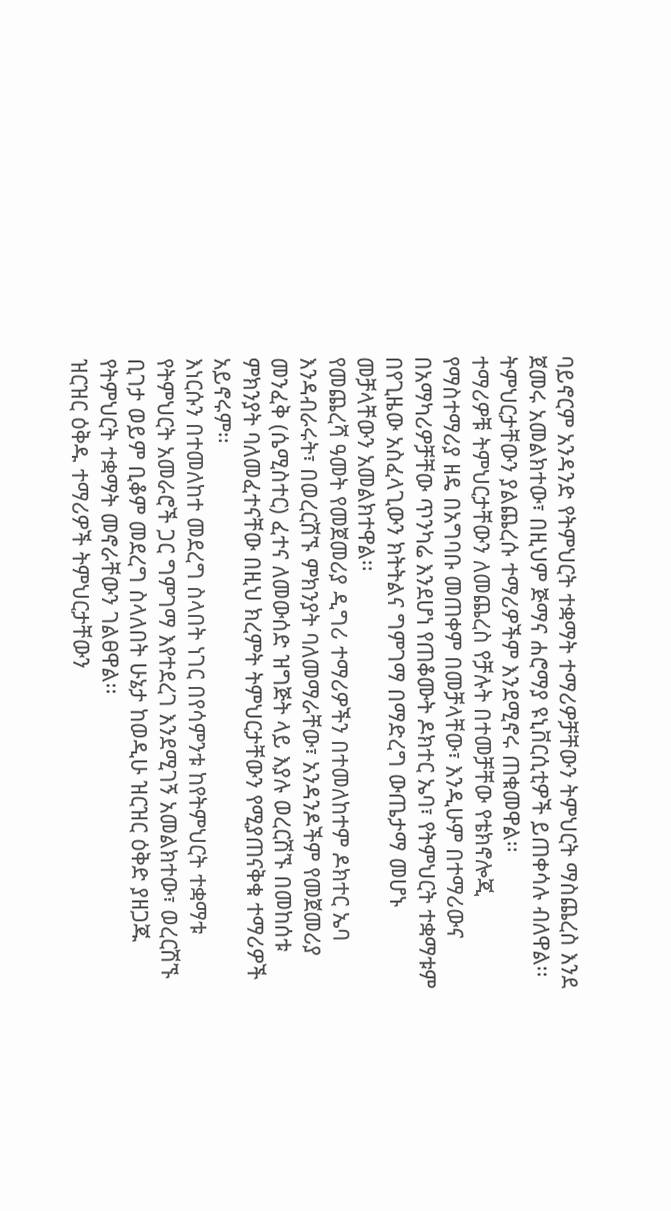ባይኖርም አንዳንድ የትምህርት ተቋማት ተማሪዎቻቸውን ትምህርት ማስጨረስ እንደ ጀመሩ አመልክተው፣ በዚህም ጅማና ሐሮማያ ዩኒቨርሲቲዎች ይጠቀሳሉ ብለዋል፡፡ ትምህርታቸውን ያልጨረሱ ተማሪዎችም እንደሚኖሩ ጠቁመዋል፡፡
ተማሪዎቹ ትምህርታቸውን ለመጨረስ የቻሉት በተመቻቸው የቴክኖሎጂ የማስተማሪያ ዘዴ በአግባቡ መጠቀም በመቻላቸው፣ እንዲሁም በተማሪውና በአማካሪዎቻቸው ጥንካሬ እንደሆነ የጠቆሙት ዶክተር ኤባ፣ የትምህርት ተቋማቱም በየጊዜው አስፈላጊውን ክትትልና ግምገማ በማድረግ ውጤታማ መሆኑ መቻላቸውን አመልክተዋል፡፡
የመጨረሻ ዓመት የመጀመሪያ ዲግሪ ተማሪዎችን በተመለከተም ዶክተር ኤባ እንዳብራሩት፣ በወረርሽኙ ምክንያት ባለመማራቸው፣ አንዳንዶችም የመጀመሪያ መንፈቅ (ሴሚስተር) ፈተና ለመውሰድ ዝግጅት ላይ እያሉ ወረርሽኙ በመከሰቱ ምክንያት ባለመፈተናቸው በዚህ ክረምት ትምህርታቸውን የሚያጠናቅቁ ተማሪዎች አይኖሩም፡፡
እነርሱን በተመለከተ መደረግ ስላበት ነገር በየሳምንቱ ከየትምህርት ተቋማቱ የትምህርት አመራሮች ጋር ግምገማ እየተደረገ እንደሚገኝ አመልክተው፣ ወረርሽኙ ቢገታ ወይም ቢቆም መደረግ ስላለበት ሁኔታ ከወዲሁ ዝርዝር ዕቅድ ያዘጋጁ የትምህርት ተቋማት መኖራቸውን ገልፀዋል፡፡
ዝርዝር ዕቅዱ ተማሪዎች ትምህርታቸውን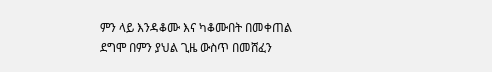ምን ላይ እንዳቆሙ እና ካቆሙበት በመቀጠል ደግሞ በምን ያህል ጊዜ ውስጥ በመሸፈን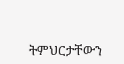ትምህርታቸውን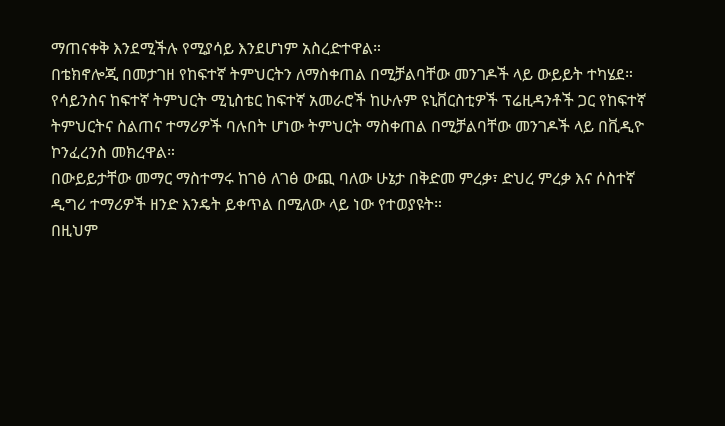ማጠናቀቅ እንደሚችሉ የሚያሳይ እንደሆነም አስረድተዋል።
በቴክኖሎጂ በመታገዘ የከፍተኛ ትምህርትን ለማስቀጠል በሚቻልባቸው መንገዶች ላይ ውይይት ተካሄደ።
የሳይንስና ከፍተኛ ትምህርት ሚኒስቴር ከፍተኛ አመራሮች ከሁሉም ዩኒቨርስቲዎች ፕሬዚዳንቶች ጋር የከፍተኛ ትምህርትና ስልጠና ተማሪዎች ባሉበት ሆነው ትምህርት ማስቀጠል በሚቻልባቸው መንገዶች ላይ በቪዲዮ ኮንፈረንስ መክረዋል።
በውይይታቸው መማር ማስተማሩ ከገፅ ለገፅ ውጪ ባለው ሁኔታ በቅድመ ምረቃ፣ ድህረ ምረቃ እና ሶስተኛ ዲግሪ ተማሪዎች ዘንድ እንዴት ይቀጥል በሚለው ላይ ነው የተወያዩት።
በዚህም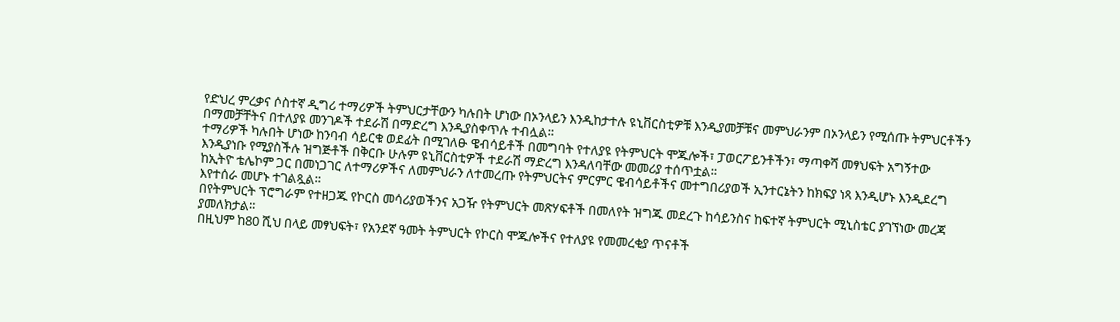የድህረ ምረቃና ሶስተኛ ዲግሪ ተማሪዎች ትምህርታቸውን ካሉበት ሆነው በኦንላይን እንዲከታተሉ ዩኒቨርስቲዎቹ እንዲያመቻቹና መምህራንም በኦንላይን የሚሰጡ ትምህርቶችን በማመቻቸትና በተለያዩ መንገዶች ተደራሽ በማድረግ እንዲያስቀጥሉ ተብሏል።
ተማሪዎች ካሉበት ሆነው ከንባብ ሳይርቁ ወደፊት በሚገለፁ ዌብሳይቶች በመግባት የተለያዩ የትምህርት ሞጁሎች፣ ፓወርፖይንቶችን፣ ማጣቀሻ መፃህፍት አግኝተው እንዲያነቡ የሚያስችሉ ዝግጅቶች በቅርቡ ሁሉም ዩኒቨርስቲዎች ተደራሽ ማድረግ እንዳለባቸው መመሪያ ተሰጥቷል።
ከኢትዮ ቴሌኮም ጋር በመነጋገር ለተማሪዎችና ለመምህራን ለተመረጡ የትምህርትና ምርምር ዌብሳይቶችና መተግበሪያወች ኢንተርኔትን ከክፍያ ነጻ እንዲሆኑ እንዲደረግ እየተሰራ መሆኑ ተገልጿል።
በየትምህርት ፕሮግራም የተዘጋጁ የኮርስ መሳሪያወችንና አጋዥ የትምህርት መጽሃፍቶች በመለየት ዝግጁ መደረጉ ከሳይንስና ከፍተኛ ትምህርት ሚኒስቴር ያገኘነው መረጃ ያመለክታል።
በዚህም ከ80 ሺህ በላይ መፃህፍት፣ የአንደኛ ዓመት ትምህርት የኮርስ ሞጁሎችና የተለያዩ የመመረቂያ ጥናቶች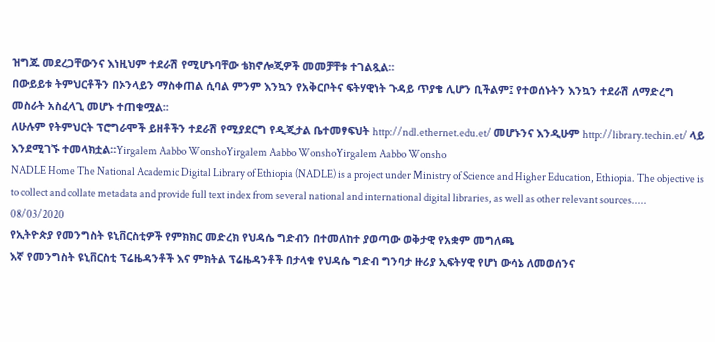ዝግጁ መደረጋቸውንና እነዚህም ተደራሽ የሚሆኑባቸው ቴክኖሎጂዎች መመቻቸቱ ተገልጿል።
በውይይቱ ትምህርቶችን በኦንላይን ማስቀጠል ሲባል ምንም እንኳን የአቅርቦትና ፍትሃዊነት ጉዳይ ጥያቄ ሊሆን ቢችልም፤ የተወሰኑትን እንኳን ተደራሽ ለማድረግ መስራት አስፈላጊ መሆኑ ተጠቁሟል፡፡
ለሁሉም የትምህርት ፕሮግራሞች ይዘቶችን ተደራሽ የሚያደርግ የዲጂታል ቤተመፃፍህት http://ndl.ethernet.edu.et/ መሆኑንና እንዲሁም http://library.techin.et/ ላይ እንደሚገኙ ተመላክቷል።Yirgalem Aabbo WonshoYirgalem Aabbo WonshoYirgalem Aabbo Wonsho
NADLE Home The National Academic Digital Library of Ethiopia (NADLE) is a project under Ministry of Science and Higher Education, Ethiopia. The objective is to collect and collate metadata and provide full text index from several national and international digital libraries, as well as other relevant sources.....
08/03/2020
የኢትዮጵያ የመንግስት ዩኒቨርስቲዎች የምክክር መድረክ የህዳሴ ግድብን በተመለከተ ያወጣው ወቅታዊ የአቋም መግለጫ
እኛ የመንግስት ዩኒቨርስቲ ፕሬዜዳንቶች እና ምክትል ፕሬዜዳንቶች በታላቁ የህዳሴ ግድብ ግንባታ ዙሪያ ኢፍትሃዊ የሆነ ውሳኔ ለመወሰንና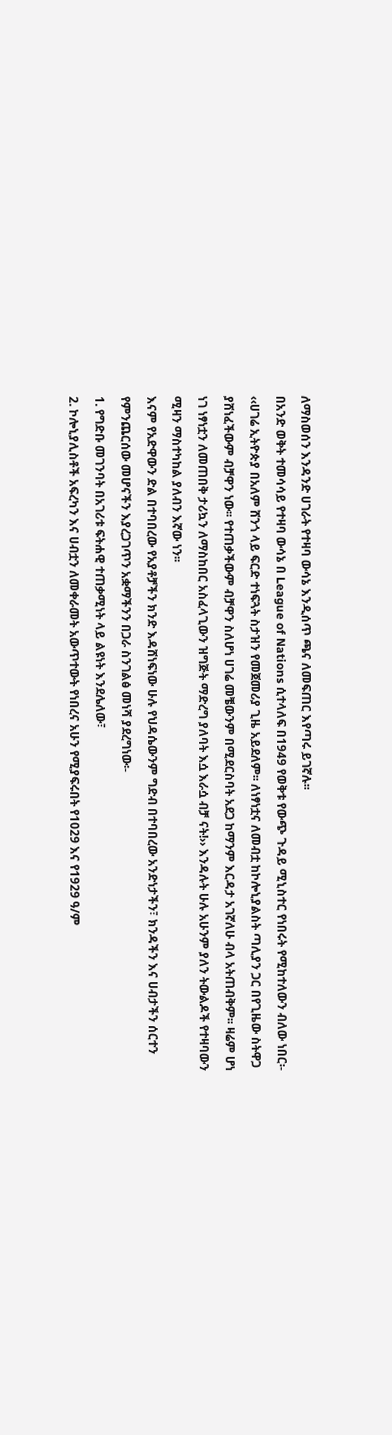ለማስወሰን እንዳንድ ሀገራት የተዛባ ውሳኔ እንዲሰጥ ጫና ለመፍጠር እየጣሩ ይገኛሉ፡፡
በአንድ ወቅት ተመሳሳይ የተዛባ ውሳኔ በ League of Nations ሲተላለፍ በ1949 የወቅቱ የውጭ ጉዳይ ሚኒስተር የነበሩት የሚከተለውን ብለው ነበር፡-
‹‹ሀገሬ ኢትዮጵያ በአለም ሸንጎ ላይ ፍርድ ተነፍጓት ስታዝን የመጀመሪያ ጊዜ አይደለም፡፡ ለነፃነቷና ለመብቷ ከኮሎኒያልስት ጣሊያን ጋር በየጊዜው ስትዋጋ ያሸነፈችውም ብቻዋን ነው፡፡ የተጠቃችውም ብቻዋን ስለሆነ ሀገሬ መቼውንም በሚደርስባት አደጋ ከማንም እርዳታ አገኛለሁ ብላ አትጠብቅም፡፡ ዛሬም ሆነ ነገ ነፃነቷን ለመጠበቅ ታሪኳን ለማስከበር አስፈላጊውን ዝግጅት ማድረግ ያለባት እሷ እራሷ ብቻ ናት!›› እንዳሉት ሁሉ አሁንም ያለን ትውልዶች የተዛባውን ሚዛን ማስተካከል ያለብን እኛው ነን፡፡
እናም የአድዋውን ድል በተባበረው የአያቶቻችን ክንድ እዳሸነፍነው ሁሉ የህዳሴውንም ግድብ በተባበረው አንድነታችን፣ ክንዳችን እና ሀብታችን ሰርተን የምንጨርሰው መሆናችን እያረጋገጥን አቋማችንን በጋራ ስንገልፅ መነሻ ያደረግነው፡-
1. የግድቡ መገንባት በአገሪቱ ፍትሐዊ ተጠቃሚነት ላይ ልዩነት እንደሌለው፣
2. ኮሎኒያሊስቶች አፍረካን እና ሀብቷን ለመቀራመት አውጥተውት የነበረና አሁን የሚያፍሩበት የ1029 እና የ1929 ዓ/ም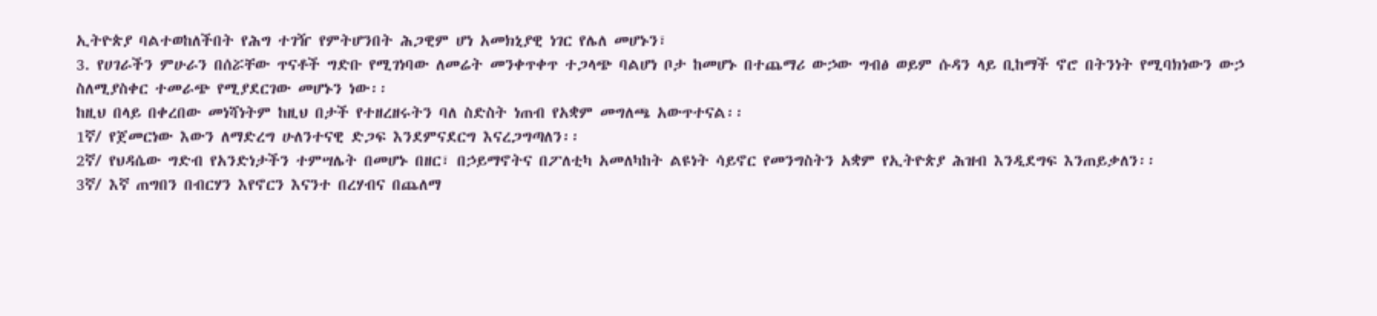ኢትዮጵያ ባልተወከለችበት የሕግ ተገዥ የምትሆንበት ሕጋዊም ሆነ አመክኒያዊ ነገር የሌለ መሆኑን፣
3. የሀገራችን ምሁራን በሰሯቸው ጥናቶች ግድቡ የሚገነባው ለመሬት መንቀጥቀጥ ተጋላጭ ባልሆነ ቦታ ከመሆኑ በተጨማሪ ውኃው ግብፅ ወይም ሱዳን ላይ ቢከማች ኖሮ በትንነት የሚባክነውን ውኃ ስለሚያስቀር ተመራጭ የሚያደርገው መሆኑን ነው፡፡
ከዚህ በላይ በቀረበው መነሻነትም ከዚህ በታች የተዘረዘሩትን ባለ ስድስት ነጠብ የአቋም መግለጫ አውጥተናል፡፡
1ኛ/ የጀመርነው እውን ለማድረግ ሁለንተናዊ ድጋፍ እንደምናደርግ እናረጋግጣለን፡፡
2ኛ/ የህዳሴው ግድብ የአንድነታችን ተምሣሌት በመሆኑ በዘር፣ በኃይማኖትና በፖለቲካ አመለካከት ልዩነት ሳይኖር የመንግስትን አቋም የኢትዮጵያ ሕዝብ እንዲደግፍ እንጠይቃለን፡፡
3ኛ/ እኛ ጠግበን በብርሃን እየኖርን እናንተ በረሃብና በጨለማ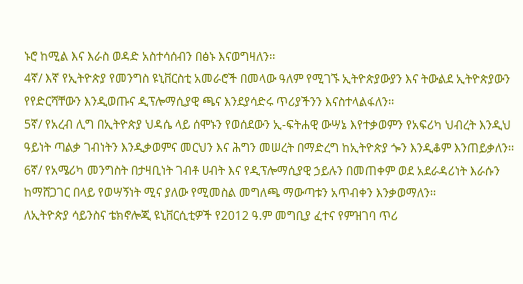ኑሮ ከሚል እና እራስ ወዳድ አስተሳሰብን በፅኑ እናወግዛለን፡፡
4ኛ/ እኛ የኢትዮጵያ የመንግስ ዩኒቨርስቲ አመራሮች በመላው ዓለም የሚገኙ ኢትዮጵያውያን እና ትውልደ ኢትዮጵያውን የየድርሻቸውን እንዲወጡና ዲፕሎማሲያዊ ጫና እንደያሳድሩ ጥሪያችንን እናስተላልፋለን፡፡
5ኛ/ የአረብ ሊግ በኢትዮጵያ ህዳሴ ላይ ሰሞኑን የወሰደውን ኢ-ፍትሐዊ ውሣኔ እየተቃወምን የአፍሪካ ህብረት እንዲህ ዓይነት ጣልቃ ገብነትን እንዲቃወምና መርህን እና ሕግን መሠረት በማድረግ ከኢትዮጵያ ጐን እንዲቆም እንጠይቃለን፡፡
6ኛ/ የአሜሪካ መንግስት በታዛቢነት ገብቶ ሀብት እና የዲፕሎማሲያዊ ኃይሉን በመጠቀም ወደ አደራዳሪነት እራሱን ከማሸጋገር በላይ የወሣኝነት ሚና ያለው የሚመስል መግለጫ ማውጣቱን አጥብቀን እንቃወማለን፡፡
ለኢትዮጵያ ሳይንስና ቴክኖሎጂ ዩኒቨርሲቲዎች የ2012 ዓ.ም መግቢያ ፈተና የምዝገባ ጥሪ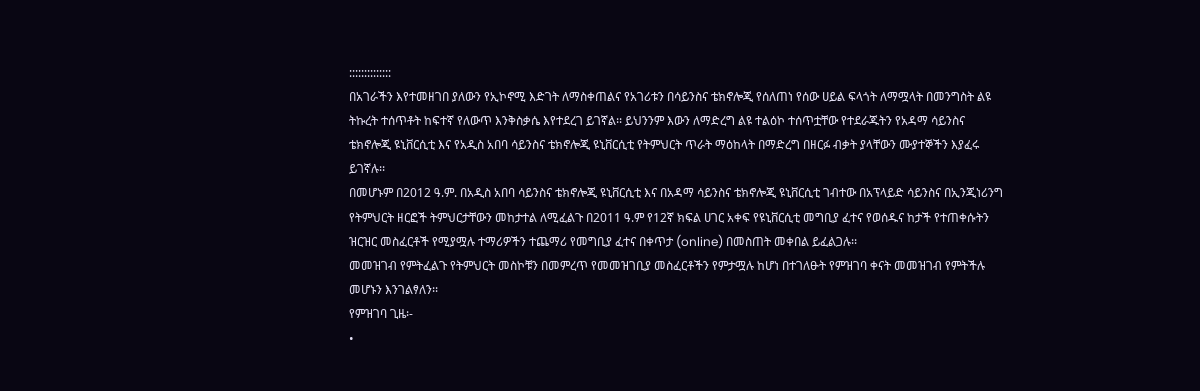::::::::::::::
በአገራችን እየተመዘገበ ያለውን የኢኮኖሚ እድገት ለማስቀጠልና የአገሪቱን በሳይንስና ቴክኖሎጂ የሰለጠነ የሰው ሀይል ፍላጎት ለማሟላት በመንግስት ልዩ ትኩረት ተሰጥቶት ከፍተኛ የለውጥ እንቅስቃሴ እየተደረገ ይገኛል፡፡ ይህንንም እውን ለማድረግ ልዩ ተልዕኮ ተሰጥቷቸው የተደራጁትን የአዳማ ሳይንስና ቴክኖሎጂ ዩኒቨርሲቲ እና የአዲስ አበባ ሳይንስና ቴክኖሎጂ ዩኒቨርሲቲ የትምህርት ጥራት ማዕከላት በማድረግ በዘርፉ ብቃት ያላቸውን ሙያተኞችን እያፈሩ ይገኛሉ፡፡
በመሆኑም በ2012 ዓ.ም. በአዲስ አበባ ሳይንስና ቴክኖሎጂ ዩኒቨርሲቲ እና በአዳማ ሳይንስና ቴክኖሎጂ ዩኒቨርሲቲ ገብተው በአፕላይድ ሳይንስና በኢንጂነሪንግ የትምህርት ዘርፎች ትምህርታቸውን መከታተል ለሚፈልጉ በ2011 ዓ.ም የ12ኛ ክፍል ሀገር አቀፍ የዩኒቨርሲቲ መግቢያ ፈተና የወሰዱና ከታች የተጠቀሱትን ዝርዝር መስፈርቶች የሚያሟሉ ተማሪዎችን ተጨማሪ የመግቢያ ፈተና በቀጥታ (online) በመስጠት መቀበል ይፈልጋሉ፡፡
መመዝገብ የምትፈልጉ የትምህርት መስኮቹን በመምረጥ የመመዝገቢያ መስፈርቶችን የምታሟሉ ከሆነ በተገለፁት የምዝገባ ቀናት መመዝገብ የምትችሉ መሆኑን እንገልፃለን፡፡
የምዝገባ ጊዜ፡-
•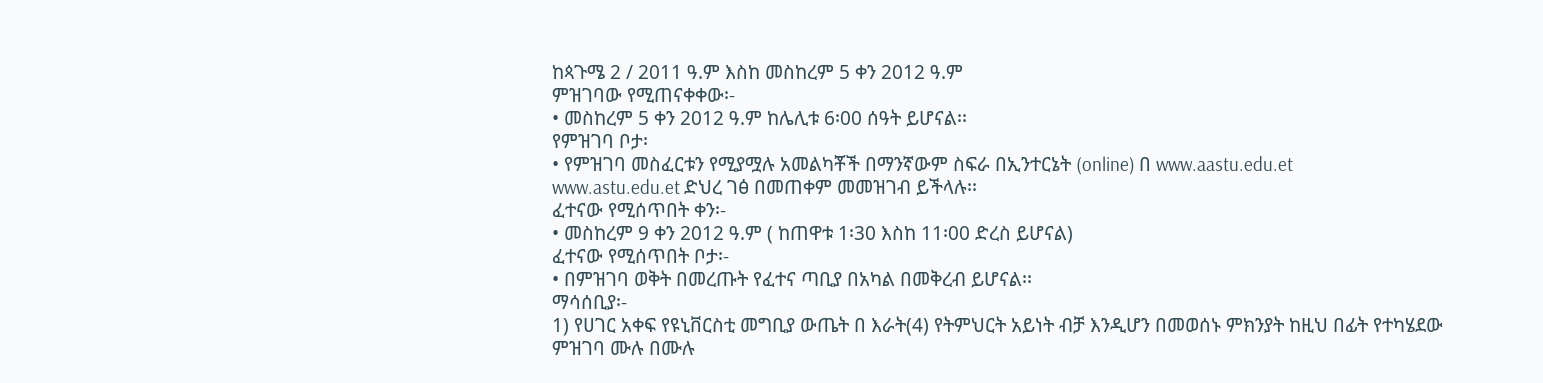ከጳጉሜ 2 / 2011 ዓ.ም እስከ መስከረም 5 ቀን 2012 ዓ.ም
ምዝገባው የሚጠናቀቀው፡-
• መስከረም 5 ቀን 2012 ዓ.ም ከሌሊቱ 6፡00 ሰዓት ይሆናል፡፡
የምዝገባ ቦታ፡
• የምዝገባ መስፈርቱን የሚያሟሉ አመልካቾች በማንኛውም ስፍራ በኢንተርኔት (online) በ www.aastu.edu.et
www.astu.edu.et ድህረ ገፅ በመጠቀም መመዝገብ ይችላሉ፡፡
ፈተናው የሚሰጥበት ቀን፡-
• መስከረም 9 ቀን 2012 ዓ.ም ( ከጠዋቱ 1፡30 እስከ 11፡00 ድረስ ይሆናል)
ፈተናው የሚሰጥበት ቦታ፡-
• በምዝገባ ወቅት በመረጡት የፈተና ጣቢያ በአካል በመቅረብ ይሆናል፡፡
ማሳሰቢያ፡-
1) የሀገር አቀፍ የዩኒቨርስቲ መግቢያ ውጤት በ እራት(4) የትምህርት አይነት ብቻ እንዲሆን በመወሰኑ ምክንያት ከዚህ በፊት የተካሄደው ምዝገባ ሙሉ በሙሉ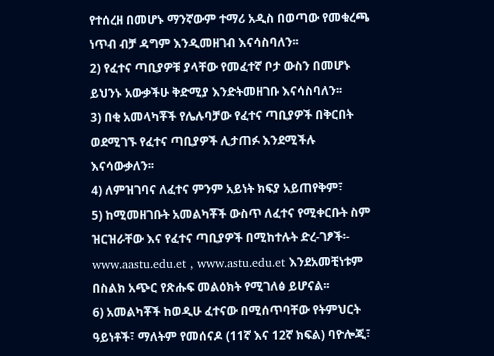የተሰረዘ በመሆኑ ማንኛውም ተማሪ አዲስ በወጣው የመቁረጫ ነጥብ ብቻ ዳግም እንዲመዘገብ እናሳስባለን፡፡
2) የፈተና ጣቢያዎቹ ያላቸው የመፈተኛ ቦታ ውስን በመሆኑ ይህንኑ አውቃችሁ ቅድሚያ እንድትመዘገቡ እናሳስባለን፡፡
3) በቂ አመላካቾች የሌሉባቻው የፈተና ጣቢያዎች በቅርበት ወደሚገኙ የፈተና ጣቢያዎች ሊታጠፉ እንደሚችሉ እናሳውቃለን፡፡
4) ለምዝገባና ለፈተና ምንም አይነት ክፍያ አይጠየቅም፣
5) ከሚመዘገቡት አመልካቾች ውስጥ ለፈተና የሚቀርቡት ስም ዝርዝራቸው እና የፈተና ጣቢያዎች በሚከተሉት ድረ-ገፆች፡-
www.aastu.edu.et , www.astu.edu.et እንደአመቺነቱም በስልክ አጭር የጽሑፍ መልዕክት የሚገለፅ ይሆናል፡፡
6) አመልካቾች ከወዲሁ ፈተናው በሚሰጥባቸው የትምህርት ዓይነቶች፣ ማለትም የመሰናዶ (11ኛ እና 12ኛ ክፍል) ባዮሎጂ፣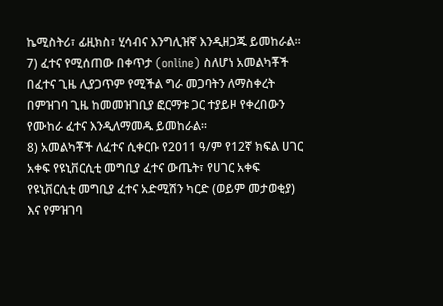ኬሚስትሪ፣ ፊዚክስ፣ ሂሳብና እንግሊዝኛ እንዲዘጋጁ ይመከራል፡፡
7) ፈተና የሚሰጠው በቀጥታ (online) ስለሆነ አመልካቾች በፈተና ጊዜ ሊያጋጥም የሚችል ግራ መጋባትን ለማስቀረት በምዝገባ ጊዜ ከመመዝገቢያ ፎርማቱ ጋር ተያይዞ የቀረበውን የሙከራ ፈተና እንዲለማመዱ ይመከራል፡፡
8) አመልካቾች ለፈተና ሲቀርቡ የ2011 ዓ/ም የ12ኛ ክፍል ሀገር አቀፍ የዩኒቨርሲቲ መግቢያ ፈተና ውጤት፣ የሀገር አቀፍ የዩኒቨርሲቲ መግቢያ ፈተና አድሚሽን ካርድ (ወይም መታወቂያ) እና የምዝገባ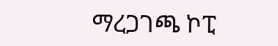ማረጋገጫ ኮፒ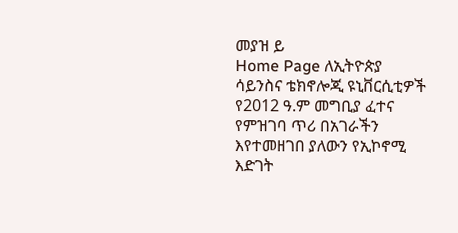መያዝ ይ
Home Page ለኢትዮጵያ ሳይንስና ቴክኖሎጂ ዩኒቨርሲቲዎች የ2012 ዓ.ም መግቢያ ፈተና የምዝገባ ጥሪ በአገራችን እየተመዘገበ ያለውን የኢኮኖሚ እድገት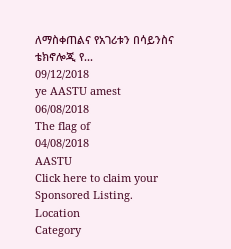ለማስቀጠልና የአገሪቱን በሳይንስና ቴክኖሎጂ የ...
09/12/2018
ye AASTU amest
06/08/2018
The flag of
04/08/2018
AASTU
Click here to claim your Sponsored Listing.
Location
Category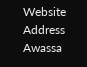Website
Address
Awassa